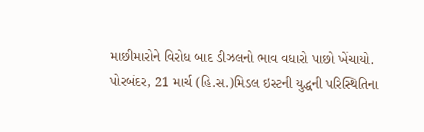માછીમારોને વિરોધ બાદ ડીઝલનો ભાવ વધારો પાછો ખેંચાયો.
પોરબંદર, 21 માર્ચ (હિ.સ.)મિડલ ઇસ્ટની યુદ્ધની પરિસ્થિતિના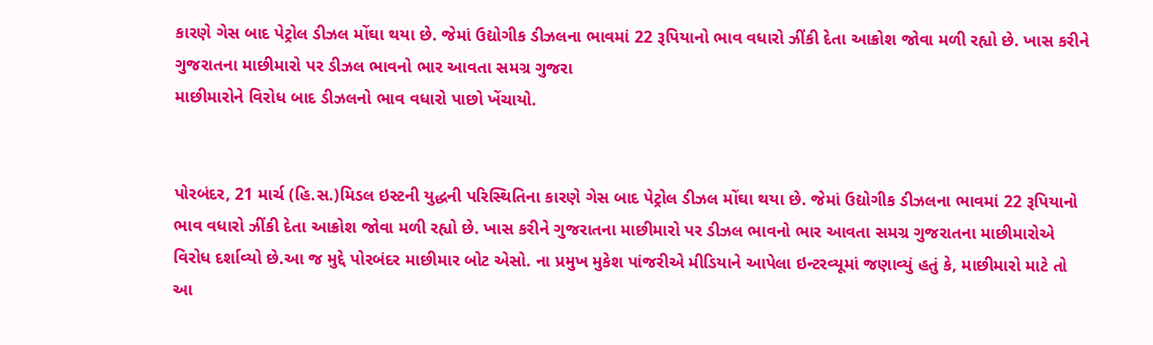કારણે ગેસ બાદ પેટ્રોલ ડીઝલ મોંઘા થયા છે. જેમાં ઉદ્યોગીક ડીઝલના ભાવમાં 22 રૂપિયાનો ભાવ વધારો ઝીંકી દેતા આક્રોશ જોવા મળી રહ્યો છે. ખાસ કરીને ગુજરાતના માછીમારો પર ડીઝલ ભાવનો ભાર આવતા સમગ્ર ગુજરા
માછીમારોને વિરોધ બાદ ડીઝલનો ભાવ વધારો પાછો ખેંચાયો.


પોરબંદર, 21 માર્ચ (હિ.સ.)મિડલ ઇસ્ટની યુદ્ધની પરિસ્થિતિના કારણે ગેસ બાદ પેટ્રોલ ડીઝલ મોંઘા થયા છે. જેમાં ઉદ્યોગીક ડીઝલના ભાવમાં 22 રૂપિયાનો ભાવ વધારો ઝીંકી દેતા આક્રોશ જોવા મળી રહ્યો છે. ખાસ કરીને ગુજરાતના માછીમારો પર ડીઝલ ભાવનો ભાર આવતા સમગ્ર ગુજરાતના માછીમારોએ વિરોધ દર્શાવ્યો છે.આ જ મુદ્દે પોરબંદર માછીમાર બોટ એસો. ના પ્રમુખ મુકેશ પાંજરીએ મીડિયાને આપેલા ઇન્ટરવ્યૂમાં જણાવ્યું હતું કે, માછીમારો માટે તો આ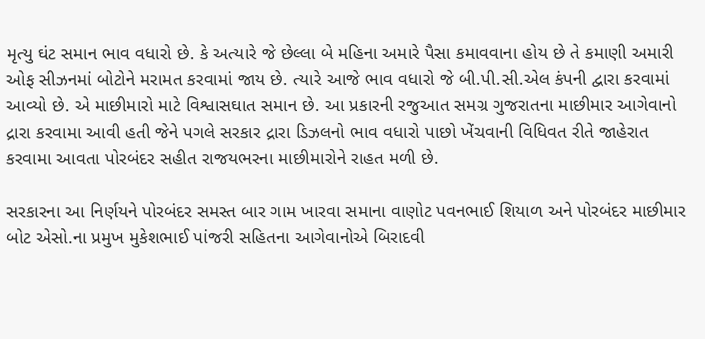મૃત્યુ ઘંટ સમાન ભાવ વધારો છે. કે અત્યારે જે છેલ્લા બે મહિના અમારે પૈસા કમાવવાના હોય છે તે કમાણી અમારી ઓફ સીઝનમાં બોટોને મરામત કરવામાં જાય છે. ત્યારે આજે ભાવ વધારો જે બી.પી.સી.એલ કંપની દ્વારા કરવામાં આવ્યો છે. એ માછીમારો માટે વિશ્વાસઘાત સમાન છે. આ પ્રકારની રજુઆત સમગ્ર ગુજરાતના માછીમાર આગેવાનો દ્રારા કરવામા આવી હતી જેને પગલે સરકાર દ્રારા ડિઝલનો ભાવ વધારો પાછો ખેંચવાની વિધિવત રીતે જાહેરાત કરવામા આવતા પોરબંદર સહીત રાજયભરના માછીમારોને રાહત મળી છે.

સરકારના આ નિર્ણયને પોરબંદર સમસ્ત બાર ગામ ખારવા સમાના વાણોટ પવનભાઈ શિયાળ અને પોરબંદર માછીમાર બોટ એસો.ના પ્રમુખ મુકેશભાઈ પાંજરી સહિતના આગેવાનોએ બિરાદવી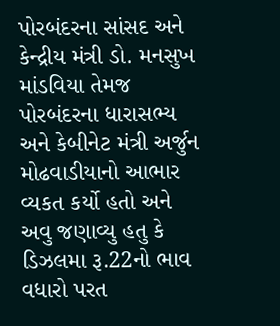પોરબંદરના સાંસદ અને કેન્દ્રીય મંત્રી ડો. મનસુખ માંડવિયા તેમજ પોરબંદરના ધારાસભ્ય અને કેબીનેટ મંત્રી અર્જુન મોઢવાડીયાનો આભાર વ્યકત કર્યો હતો અને અવુ જણાવ્યુ હતુ કે ડિઝલમા રૂ.22નો ભાવ વધારો પરત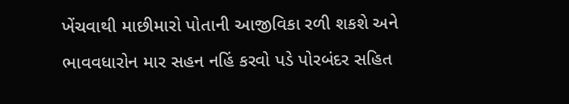ખેંચવાથી માછીમારો પોતાની આજીવિકા રળી શકશે અને ભાવવધારોન માર સહન નહિં કરવો પડે પોરબંદર સહિત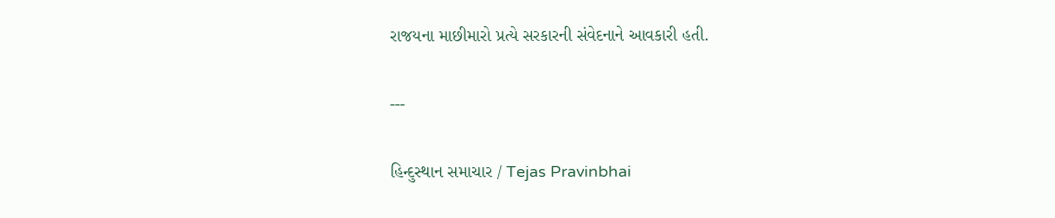રાજયના માછીમારો પ્રત્યે સરકારની સંવેદનાને આવકારી હતી.

---

હિન્દુસ્થાન સમાચાર / Tejas Pravinbhai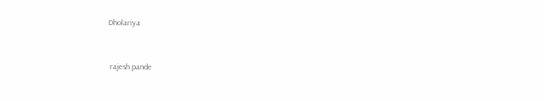Dholariya


 rajesh pande